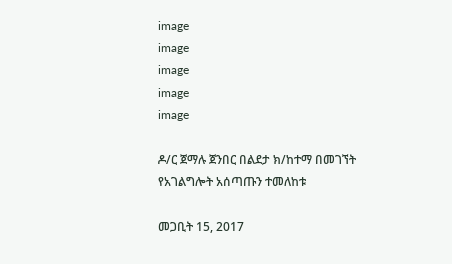image
image
image
image
image

ዶ/ር ጀማሉ ጀንበር በልደታ ክ/ከተማ በመገኘት የአገልግሎት አሰጣጡን ተመለከቱ

መጋቢት 15, 2017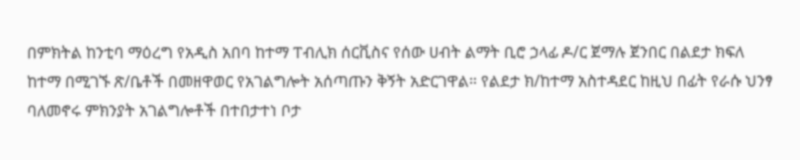በምክትል ከንቲባ ማዕረግ የአዲስ አበባ ከተማ ፐብሊክ ሰርቪስና የሰው ሀብት ልማት ቢሮ ኃላፊ ዶ/ር ጀማሉ ጀንበር በልደታ ክፍለ ከተማ በሚገኙ ጽ/ቤቶች በመዘዋወር የአገልግሎት አሰጣጡን ቅኝት አድርገዋል። የልደታ ክ/ከተማ አስተዳደር ከዚህ በፊት የራሱ ህንፃ ባለመኖሩ ምክንያት አገልግሎቶች በተበታተነ ቦታ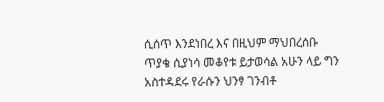ሲሰጥ እንደነበረ እና በዚህም ማህበረሰቡ ጥያቄ ሲያነሳ መቆየቱ ይታወሳል አሁን ላይ ግን አስተዳደሩ የራሱን ህንፃ ገንብቶ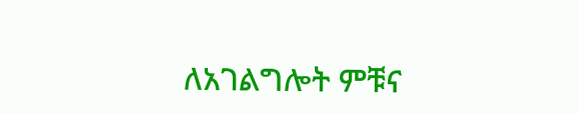ለአገልግሎት ምቹና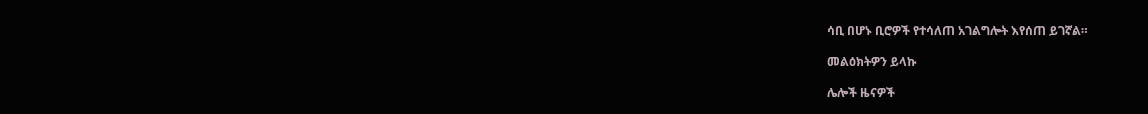ሳቢ በሆኑ ቢሮዎች የተሳለጠ አገልግሎት እየሰጠ ይገኛል።

መልዕክትዎን ይላኩ

ሌሎች ዜናዎች